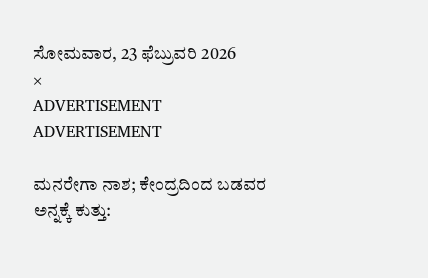ಸೋಮವಾರ, 23 ಫೆಬ್ರುವರಿ 2026
×
ADVERTISEMENT
ADVERTISEMENT

ಮನರೇಗಾ ನಾಶ; ಕೇಂದ್ರದಿಂದ ಬಡವರ ಅನ್ನಕ್ಕೆ ಕುತ್ತು: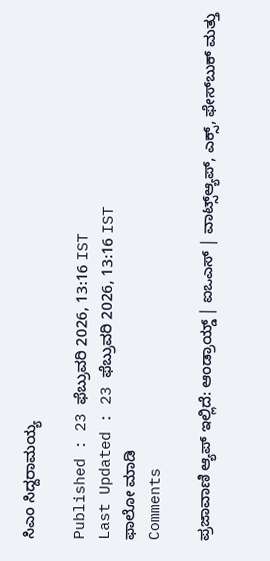ಸಿಎಂ ಸಿದ್ದರಾಮಯ್ಯ

Published : 23 ಫೆಬ್ರುವರಿ 2026, 13:16 IST
Last Updated : 23 ಫೆಬ್ರುವರಿ 2026, 13:16 IST
ಫಾಲೋ ಮಾಡಿ
Comments

ಪ್ರಜಾವಾಣಿ ಆ್ಯಪ್ ಇಲ್ಲಿದೆ: ಆಂಡ್ರಾಯ್ಡ್ | ಐಒಎಸ್ | ವಾಟ್ಸ್ಆ್ಯಪ್, ಎಕ್ಸ್, ಫೇಸ್‌ಬುಕ್ ಮತ್ತು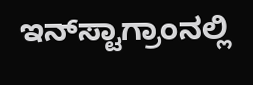ಇನ್‌ಸ್ಟಾಗ್ರಾಂನಲ್ಲಿ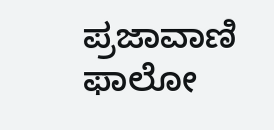ಪ್ರಜಾವಾಣಿ ಫಾಲೋ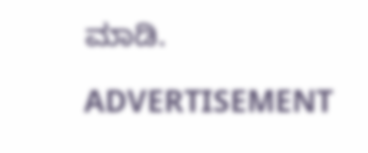ಮಾಡಿ.

ADVERTISEMENT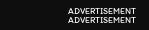ADVERTISEMENT
ADVERTISEMENT